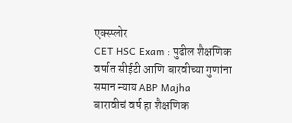एक्स्प्लोर
CET HSC Exam : पुढील शैक्षणिक वर्षात सीईटी आणि बारवीच्या गुणांना समान न्याय ABP Majha
बारावीचं वर्ष हा शैक्षणिक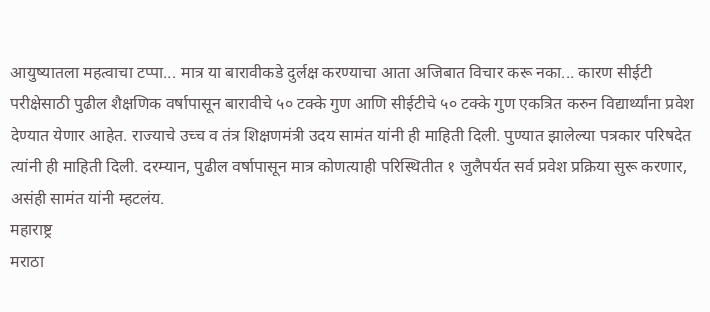आयुष्यातला महत्वाचा टप्पा... मात्र या बारावीकडे दुर्लक्ष करण्याचा आता अजिबात विचार करू नका... कारण सीईटी परीक्षेसाठी पुढील शैक्षणिक वर्षापासून बारावीचे ५० टक्के गुण आणि सीईटीचे ५० टक्के गुण एकत्रित करुन विद्यार्थ्यांना प्रवेश देण्यात येणार आहेत. राज्याचे उच्च व तंत्र शिक्षणमंत्री उदय सामंत यांनी ही माहिती दिली. पुण्यात झालेल्या पत्रकार परिषदेत त्यांनी ही माहिती दिली. दरम्यान, पुढील वर्षापासून मात्र कोणत्याही परिस्थितीत १ जुलैपर्यत सर्व प्रवेश प्रक्रिया सुरू करणार, असंही सामंत यांनी म्हटलंय.
महाराष्ट्र
मराठा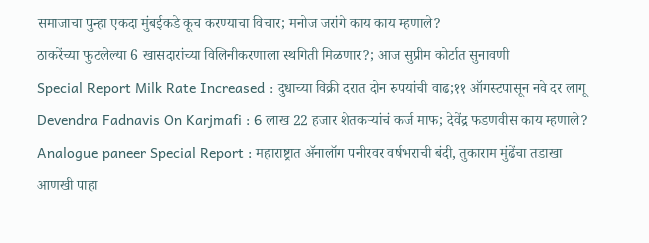समाजाचा पुन्हा एकदा मुंबईकडे कूच करण्याचा विचार; मनोज जरांगे काय काय म्हणाले?
ठाकरेंच्या फुटलेल्या 6 खासदारांच्या विलिनीकरणाला स्थगिती मिळणार?; आज सुप्रीम कोर्टात सुनावणी
Special Report Milk Rate Increased : दुधाच्या विक्री दरात दोन रुपयांची वाढ;११ ऑगस्टपासून नवे दर लागू
Devendra Fadnavis On Karjmafi : 6 लाख 22 हजार शेतकऱ्यांचं कर्ज माफ; देवेंद्र फडणवीस काय म्हणाले?
Analogue paneer Special Report : महाराष्ट्रात ॲनालॉग पनीरवर वर्षभराची बंदी, तुकाराम मुंढेंचा तडाखा
आणखी पाहा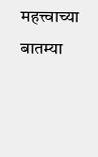महत्त्वाच्या बातम्या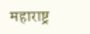महाराष्ट्र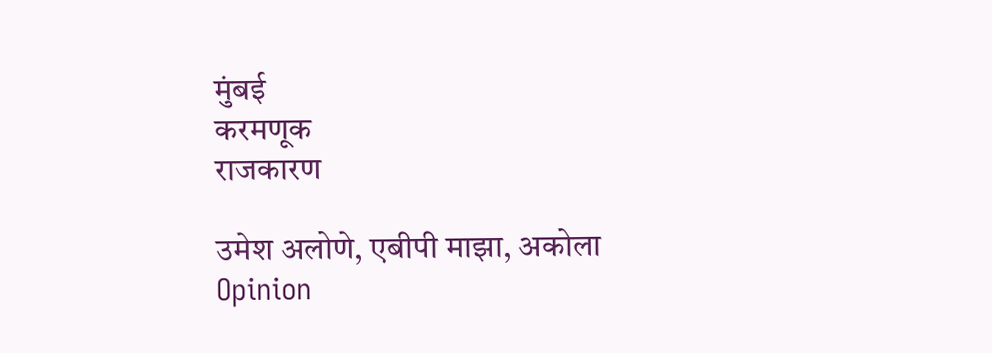मुंबई
करमणूक
राजकारण

उमेश अलोणे, एबीपी माझा, अकोला
Opinion